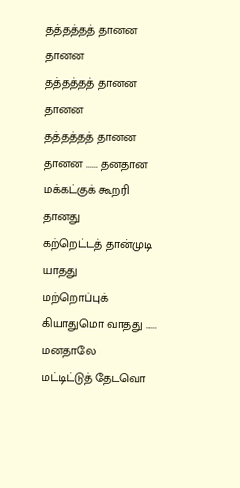தத்தத்தத் தானன தானன
தத்தத்தத் தானன தானன
தத்தத்தத் தானன தானன ...... தனதான
மக்கட்குக் கூறரி தானது
கற்றெட்டத் தான்முடி யாதது
மற்றொப்புக் கியாதுமொ வாதது ...... மனதாலே
மட்டிட்டுத் தேடவொ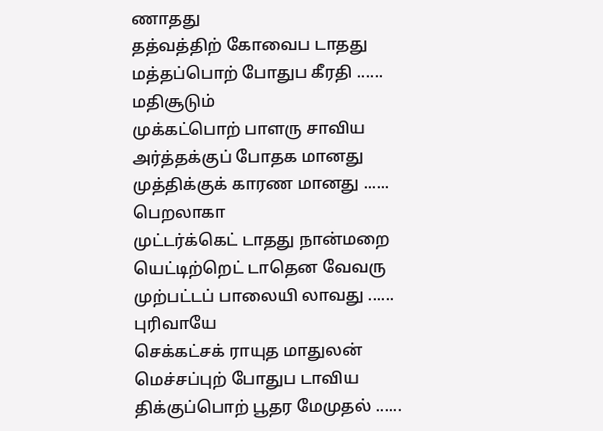ணாதது
தத்வத்திற் கோவைப டாதது
மத்தப்பொற் போதுப கீரதி ...... மதிசூடும்
முக்கட்பொற் பாளரு சாவிய
அர்த்தக்குப் போதக மானது
முத்திக்குக் காரண மானது ...... பெறலாகா
முட்டர்க்கெட் டாதது நான்மறை
யெட்டிற்றெட் டாதென வேவரு
முற்பட்டப் பாலையி லாவது ...... புரிவாயே
செக்கட்சக் ராயுத மாதுலன்
மெச்சப்புற் போதுப டாவிய
திக்குப்பொற் பூதர மேமுதல் ......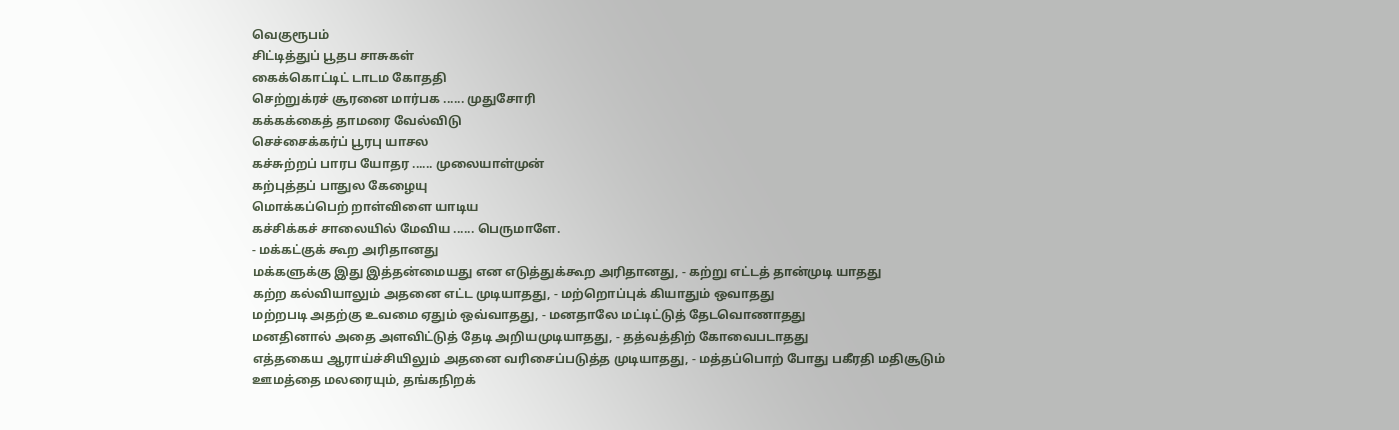வெகுரூபம்
சிட்டித்துப் பூதப சாசுகள்
கைக்கொட்டிட் டாடம கோததி
செற்றுக்ரச் சூரனை மார்பக ...... முதுசோரி
கக்கக்கைத் தாமரை வேல்விடு
செச்சைக்கர்ப் பூரபு யாசல
கச்சுற்றப் பாரப யோதர ...... முலையாள்முன்
கற்புத்தப் பாதுல கேழையு
மொக்கப்பெற் றாள்விளை யாடிய
கச்சிக்கச் சாலையில் மேவிய ...... பெருமாளே.
- மக்கட்குக் கூற அரிதானது
மக்களுக்கு இது இத்தன்மையது என எடுத்துக்கூற அரிதானது, - கற்று எட்டத் தான்முடி யாதது
கற்ற கல்வியாலும் அதனை எட்ட முடியாதது, - மற்றொப்புக் கியாதும் ஒவாதது
மற்றபடி அதற்கு உவமை ஏதும் ஒவ்வாதது, - மனதாலே மட்டிட்டுத் தேடவொணாதது
மனதினால் அதை அளவிட்டுத் தேடி அறியமுடியாதது, - தத்வத்திற் கோவைபடாதது
எத்தகைய ஆராய்ச்சியிலும் அதனை வரிசைப்படுத்த முடியாதது, - மத்தப்பொற் போது பகீரதி மதிசூடும்
ஊமத்தை மலரையும், தங்கநிறக்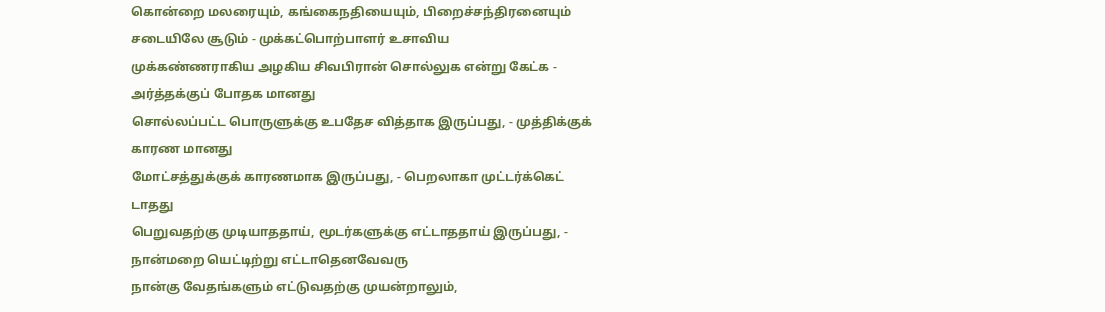கொன்றை மலரையும், கங்கைநதியையும், பிறைச்சந்திரனையும் சடையிலே சூடும் - முக்கட்பொற்பாளர் உசாவிய
முக்கண்ணராகிய அழகிய சிவபிரான் சொல்லுக என்று கேட்க - அர்த்தக்குப் போதக மானது
சொல்லப்பட்ட பொருளுக்கு உபதேச வித்தாக இருப்பது, - முத்திக்குக் காரண மானது
மோட்சத்துக்குக் காரணமாக இருப்பது, - பெறலாகா முட்டர்க்கெட் டாதது
பெறுவதற்கு முடியாததாய், மூடர்களுக்கு எட்டாததாய் இருப்பது, - நான்மறை யெட்டிற்று எட்டாதெனவேவரு
நான்கு வேதங்களும் எட்டுவதற்கு முயன்றாலும்,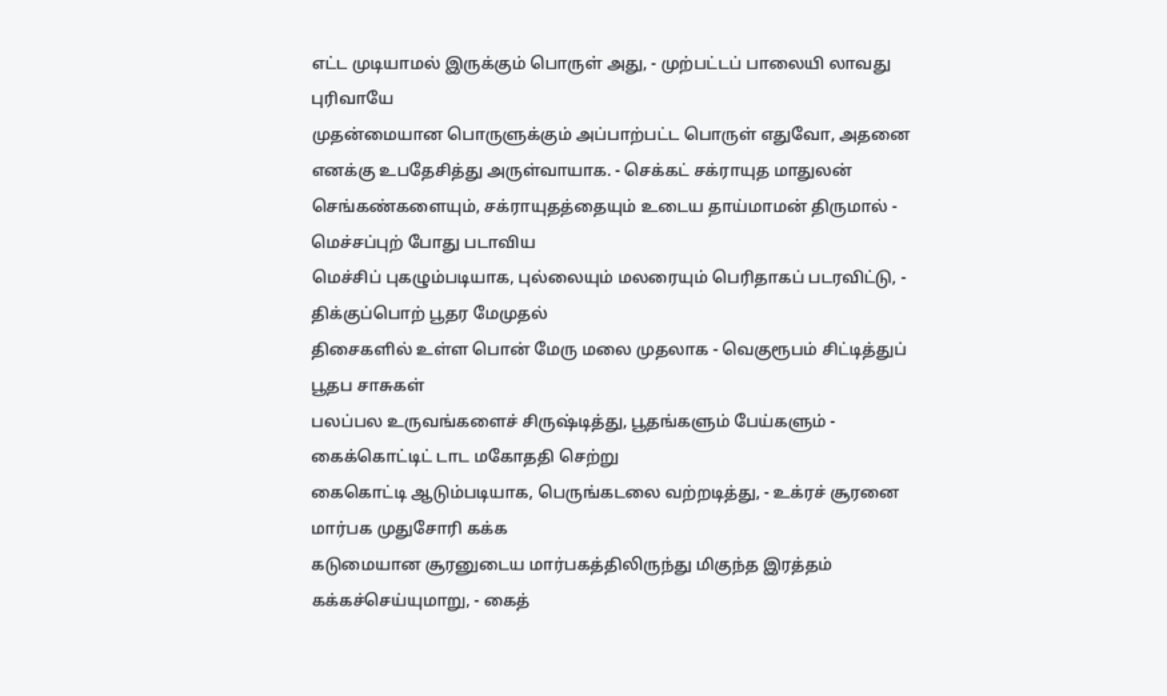எட்ட முடியாமல் இருக்கும் பொருள் அது, - முற்பட்டப் பாலையி லாவது புரிவாயே
முதன்மையான பொருளுக்கும் அப்பாற்பட்ட பொருள் எதுவோ, அதனை எனக்கு உபதேசித்து அருள்வாயாக. - செக்கட் சக்ராயுத மாதுலன்
செங்கண்களையும், சக்ராயுதத்தையும் உடைய தாய்மாமன் திருமால் - மெச்சப்புற் போது படாவிய
மெச்சிப் புகழும்படியாக, புல்லையும் மலரையும் பெரிதாகப் படரவிட்டு, - திக்குப்பொற் பூதர மேமுதல்
திசைகளில் உள்ள பொன் மேரு மலை முதலாக - வெகுரூபம் சிட்டித்துப் பூதப சாசுகள்
பலப்பல உருவங்களைச் சிருஷ்டித்து, பூதங்களும் பேய்களும் - கைக்கொட்டிட் டாட மகோததி செற்று
கைகொட்டி ஆடும்படியாக, பெருங்கடலை வற்றடித்து, - உக்ரச் சூரனை மார்பக முதுசோரி கக்க
கடுமையான சூரனுடைய மார்பகத்திலிருந்து மிகுந்த இரத்தம் கக்கச்செய்யுமாறு, - கைத்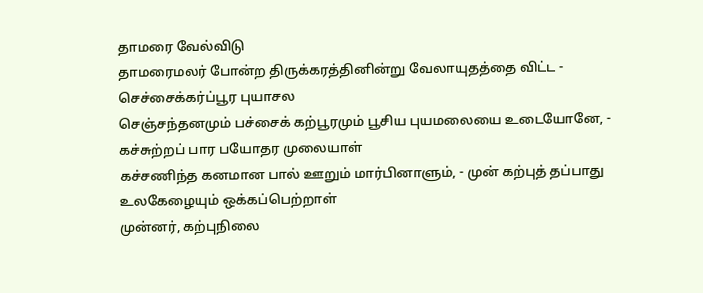தாமரை வேல்விடு
தாமரைமலர் போன்ற திருக்கரத்தினின்று வேலாயுதத்தை விட்ட - செச்சைக்கர்ப்பூர புயாசல
செஞ்சந்தனமும் பச்சைக் கற்பூரமும் பூசிய புயமலையை உடையோனே, - கச்சுற்றப் பார பயோதர முலையாள்
கச்சணிந்த கனமான பால் ஊறும் மார்பினாளும், - முன் கற்புத் தப்பாது உலகேழையும் ஒக்கப்பெற்றாள்
முன்னர், கற்புநிலை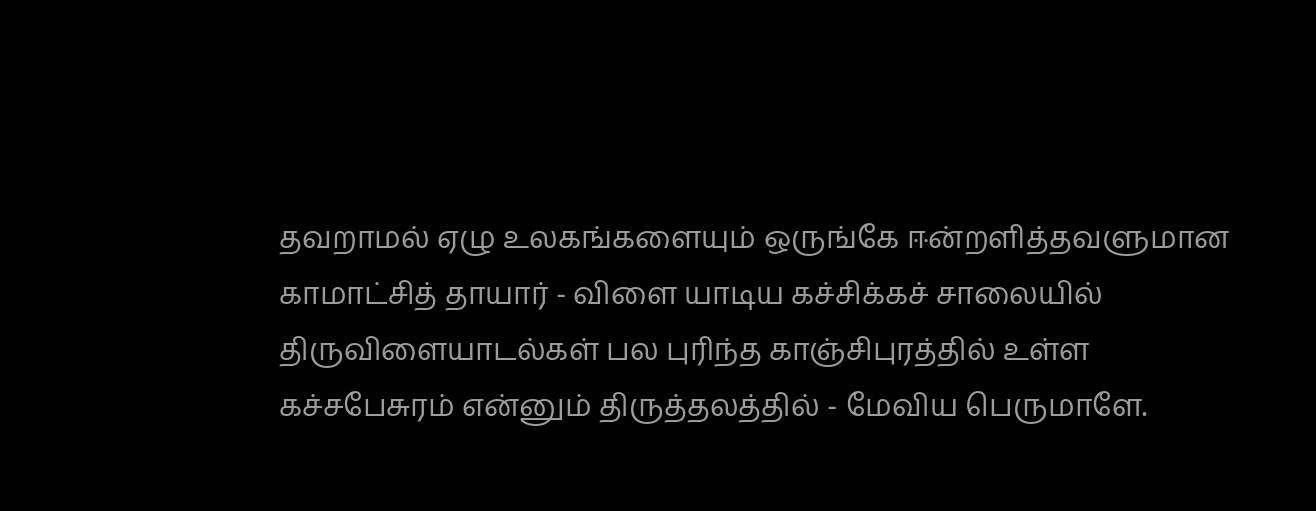தவறாமல் ஏழு உலகங்களையும் ஒருங்கே ஈன்றளித்தவளுமான காமாட்சித் தாயார் - விளை யாடிய கச்சிக்கச் சாலையில்
திருவிளையாடல்கள் பல புரிந்த காஞ்சிபுரத்தில் உள்ள கச்சபேசுரம் என்னும் திருத்தலத்தில் - மேவிய பெருமாளே.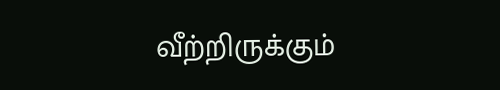வீற்றிருக்கும்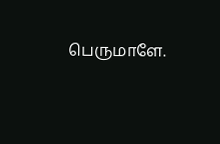பெருமாளே.